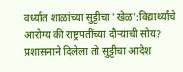वर्ध्यात शाळांच्या सुट्टीचा 'खेळ':विद्यार्थ्यांचे आरोग्य की राष्ट्रपतींच्या दौऱ्याची सोय? प्रशासनाने दिलेला तो सुट्टीचा आदेश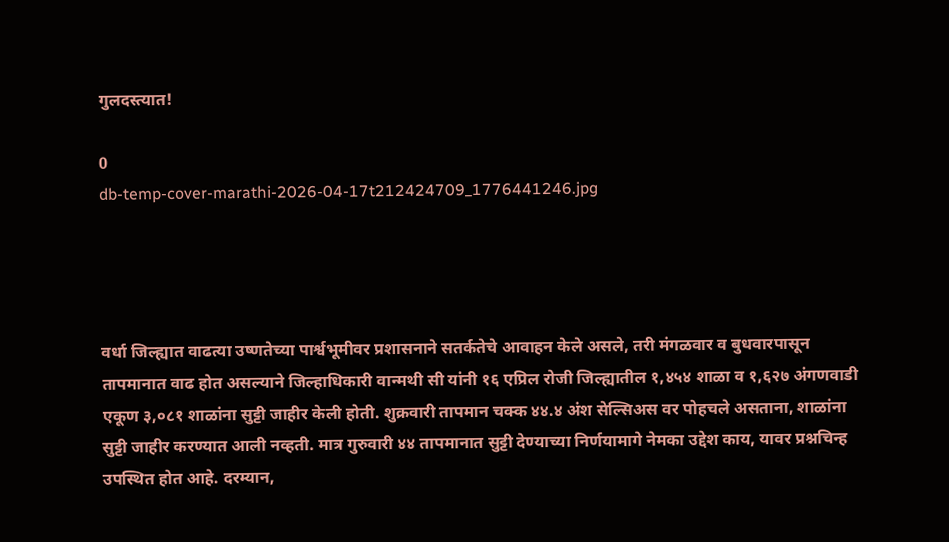गुलदस्त्यात!

0
db-temp-cover-marathi-2026-04-17t212424709_1776441246.jpg




वर्धा जिल्ह्यात वाढत्या उष्णतेच्या पार्श्वभूमीवर प्रशासनाने सतर्कतेचे आवाहन केले असले, तरी मंगळवार व बुधवारपासून तापमानात वाढ होत असल्याने जिल्हाधिकारी वान्मथी सी यांनी १६ एप्रिल रोजी जिल्ह्यातील १,४५४ शाळा व १,६२७ अंगणवाडी एकूण ३,०८१ शाळांना सुट्टी जाहीर केली होती. शुक्रवारी तापमान चक्क ४४.४ अंश सेल्सिअस वर पोहचले असताना, शाळांना सुट्टी जाहीर करण्यात आली नव्हती. मात्र गुरुवारी ४४ तापमानात सुट्टी देण्याच्या निर्णयामागे नेमका उद्देश काय, यावर प्रश्नचिन्ह उपस्थित होत आहे. दरम्यान,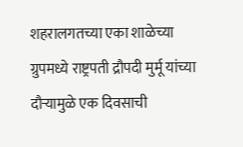शहरालगतच्या एका शाळेच्या ग्रुपमध्ये राष्ट्रपती द्रौपदी मुर्मू यांच्या दौऱ्यामुळे एक दिवसाची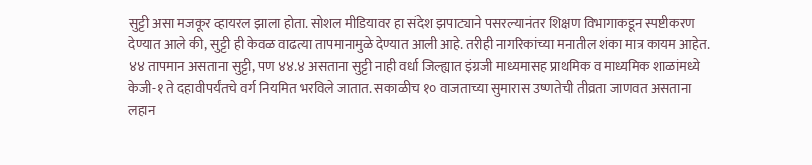सुट्टी असा मजकूर व्हायरल झाला होता. सोशल मीडियावर हा संदेश झपाट्याने पसरल्यानंतर शिक्षण विभागाकडून स्पष्टीकरण देण्यात आले की, सुट्टी ही केवळ वाढत्या तापमानामुळे देण्यात आली आहे. तरीही नागरिकांच्या मनातील शंका मात्र कायम आहेत. ४४ तापमान असताना सुट्टी, पण ४४.४ असताना सुट्टी नाही वर्धा जिल्ह्यात इंग्रजी माध्यमासह प्राथमिक व माध्यमिक शाळांमध्ये केजी-१ ते दहावीपर्यंतचे वर्ग नियमित भरविले जातात. सकाळीच १० वाजताच्या सुमारास उष्णतेची तीव्रता जाणवत असताना लहान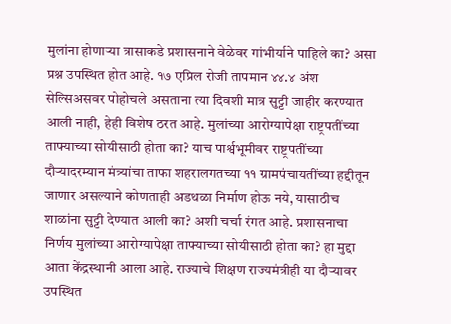मुलांना होणाऱ्या त्रासाकडे प्रशासनाने वेळेवर गांभीर्याने पाहिले का? असा प्रश्न उपस्थित होत आहे. १७ एप्रिल रोजी तापमान ४४.४ अंश सेल्सिअसवर पोहोचले असताना त्या दिवशी मात्र सुट्टी जाहीर करण्यात आली नाही, हेही विशेष ठरत आहे. मुलांच्या आरोग्यापेक्षा राष्ट्रपतींच्या ताफ्याच्या सोयीसाठी होता का? याच पार्श्वभूमीवर राष्ट्रपतींच्या दौऱ्यादरम्यान मंत्र्यांचा ताफा शहरालगतच्या ११ ग्रामपंचायतींच्या हद्दीतून जाणार असल्याने कोणताही अडथळा निर्माण होऊ नये, यासाठीच शाळांना सुट्टी देण्यात आली का? अशी चर्चा रंगत आहे. प्रशासनाचा निर्णय मुलांच्या आरोग्यापेक्षा ताफ्याच्या सोयीसाठी होता का? हा मुद्दा आता केंद्रस्थानी आला आहे. राज्याचे शिक्षण राज्यमंत्रीही या दौऱ्यावर उपस्थित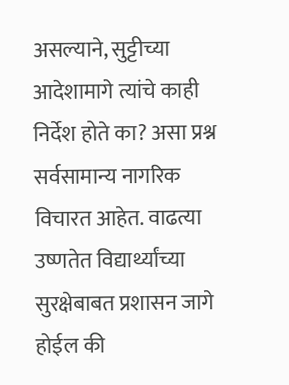असल्याने, सुट्टीच्या आदेशामागे त्यांचे काही निर्देश होते का? असा प्रश्न सर्वसामान्य नागरिक विचारत आहेत. वाढत्या उष्णतेत विद्यार्थ्यांच्या सुरक्षेबाबत प्रशासन जागे होईल की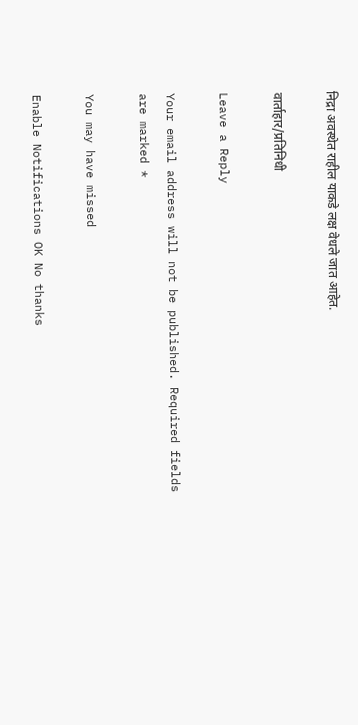निद्रा अवस्थेत राहील याकडे लक्ष वेधले जात आहेत.

वार्ताहार/प्रतिनिधी

Leave a Reply

Your email address will not be published. Required fields are marked *

You may have missed

Enable Notifications OK No thanks